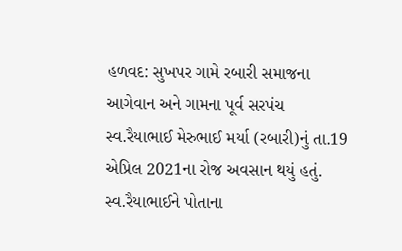હળવદ: સુખપર ગામે રબારી સમાજના આગેવાન અને ગામના પૂર્વ સરપંચ સ્વ.રૈયાભાઈ મેરુભાઈ મર્યા (રબારી)નું તા.19 એપ્રિલ 2021ના રોજ અવસાન થયું હતું. સ્વ.રૈયાભાઈને પોતાના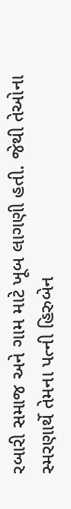રબારી સમાજ અને ગામ માટે ખૂબ લાગણી હતી. જેથી તેઓના સ્મરણાર્થે તેમના પત્ની હિરુબેન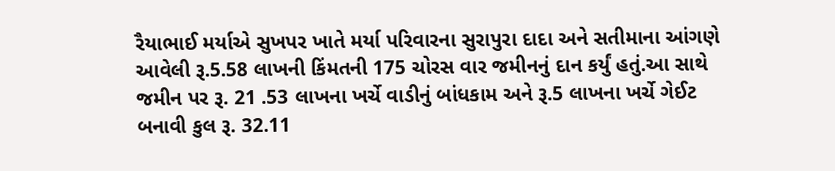રૈયાભાઈ મર્યાએ સુખપર ખાતે મર્યા પરિવારના સુરાપુરા દાદા અને સતીમાના આંગણે આવેલી રૂ.5.58 લાખની કિંમતની 175 ચોરસ વાર જમીનનું દાન કર્યું હતું.આ સાથે જમીન પર રૂ. 21 .53 લાખના ખર્ચે વાડીનું બાંધકામ અને રૂ.5 લાખના ખર્ચે ગેઈટ બનાવી કુલ રૂ. 32.11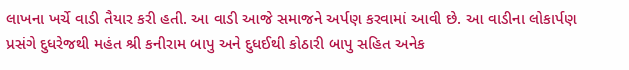લાખના ખર્ચે વાડી તૈયાર કરી હતી. આ વાડી આજે સમાજને અર્પણ કરવામાં આવી છે. આ વાડીના લોકાર્પણ પ્રસંગે દુધરેજથી મહંત શ્રી કનીરામ બાપુ અને દુધઈથી કોઠારી બાપુ સહિત અનેક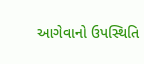આગેવાનો ઉપસ્થિતિ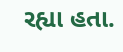રહ્યા હતા.